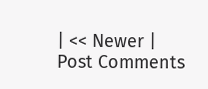| << Newer | Post Comments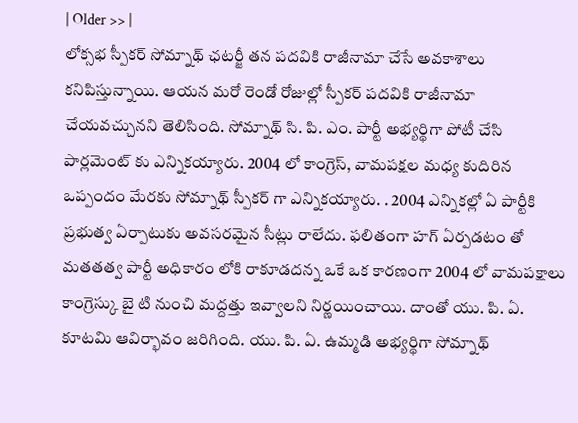| Older >> |
లోక్సభ స్పీకర్ సోమ్నాథ్ ఛటర్జీ తన పదవికి రాజీనామా చేసే అవకాశాలు కనిపిస్తున్నాయి. ఆయన మరో రెండో రోజుల్లో స్పీకర్ పదవికి రాజీనామా చేయవచ్చునని తెలిసింది. సోమ్నాథ్ సి. పి. ఎం. పార్టీ అభ్యర్థిగా పోటీ చేసి పార్లమెంట్ కు ఎన్నికయ్యారు. 2004 లో కాంగ్రెస్, వామపక్షల మధ్య కుదిరిన ఒప్పందం మేరకు సోమ్నాథ్ స్పీకర్ గా ఎన్నికయ్యారు. . 2004 ఎన్నికల్లో ఏ పార్టీకి ప్రభుత్వ ఏర్పాటుకు అవసరమైన సీట్లు రాలేదు. ఫలితంగా హగ్ ఏర్పడటం తో మతతత్వ పార్టీ అధికారం లోకి రాకూడదన్న ఒకే ఒక కారణంగా 2004 లో వామపక్షాలు కాంగ్రెస్కు బై టి నుంచి మద్దత్తు ఇవ్వాలని నిర్ణయించాయి. దాంతో యు. పి. ఏ. కూటమి ఆవిర్భావం జరిగింది. యు. పి. ఏ. ఉమ్మడి అభ్యర్థిగా సోమ్నాథ్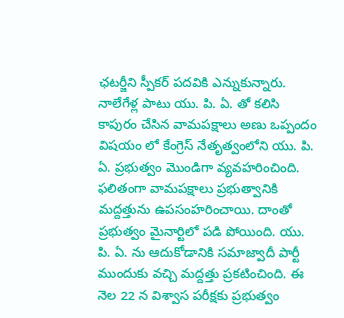ఛటర్జీని స్పీకర్ పదవికి ఎన్నుకున్నారు. నాలేగేళ్ల పాటు యు. పి. ఏ. తో కలిసి కాపురం చేసిన వామపక్షాలు అణు ఒప్పందం విషయం లో కేంగ్రెస్ నేతృత్వంలోని యు. పి. ఏ. ప్రభుత్వం మొండిగా వ్యవహరించింది. ఫలితంగా వామపక్షాలు ప్రభుత్వానికి మద్దత్తును ఉపసంహరించాయి. దాంతో ప్రభుత్వం మైనార్టిలో పడి పోయింది. యు. పి. ఏ. ను ఆదుకోడానికి సమాజ్వాదీ పార్టీ ముందుకు వచ్చి మద్దత్తు ప్రకటించింది. ఈ నెల 22 న విశ్వాస పరీక్షకు ప్రభుత్వం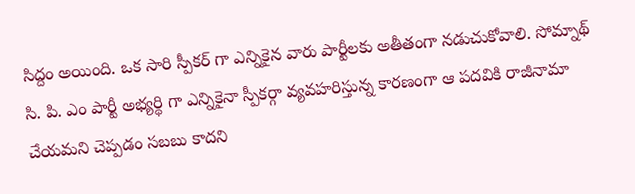సిద్దం అయింది. ఒక సారి స్పీకర్ గా ఎన్నికైన వారు పార్టీలకు అతీతంగా నడుచుకోవాలి. సోమ్నాథ్ సి. పి. ఎం పార్టీ అభ్యర్థి గా ఎన్నికైనా స్పీకర్గా వ్యవహరిస్తున్న కారణంగా ఆ పదవికి రాజీనామా చేయమని చెప్పడం సబబు కాదని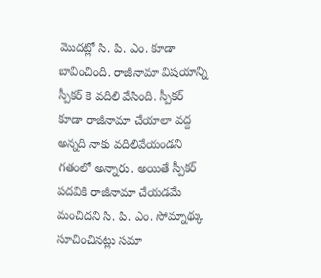మొదట్లో సి. పి. ఎం. కూడా బావించింది. రాజీనామా విషయాన్ని స్పీకర్ కె వదిలి వేసింది. స్పీకర్ కూడా రాజీనామా చేయాలా వద్ద అన్నది నాకు వదిలివేయండని గతంలో అన్నారు. అయితే స్పీకర్ పదవికి రాజీనామా చేయడమే మంచిదని సి. పి. ఎం. సోమ్నాథ్కు సూచించినట్లు సమా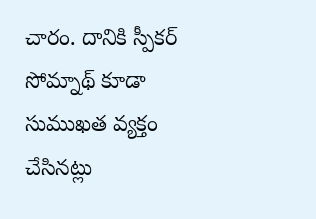చారం. దానికి స్పీకర్ సోమ్నాథ్ కూడా సుముఖత వ్యక్తం చేసినట్లు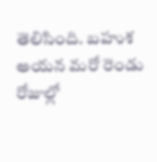తెలిసింది. బహుశ అయన మరో రెండు రోజుల్లో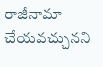రాజీనామా చేయవచ్చునని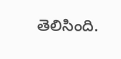తెలిసింది.